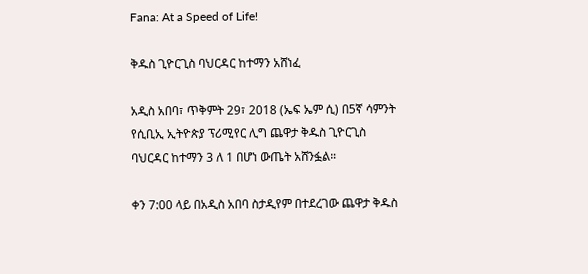Fana: At a Speed of Life!

ቅዱስ ጊዮርጊስ ባህርዳር ከተማን አሸነፈ

አዲስ አበባ፣ ጥቅምት 29፣ 2018 (ኤፍ ኤም ሲ) በ5ኛ ሳምንት የሲቢኢ ኢትዮጵያ ፕሪሚየር ሊግ ጨዋታ ቅዱስ ጊዮርጊስ ባህርዳር ከተማን 3 ለ 1 በሆነ ውጤት አሸንፏል።

ቀን 7:00 ላይ በአዲስ አበባ ስታዲየም በተደረገው ጨዋታ ቅዱስ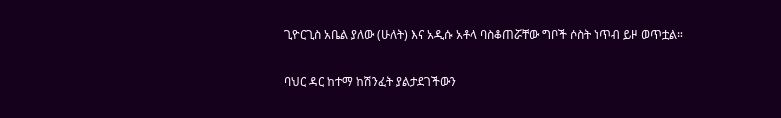ጊዮርጊስ አቤል ያለው (ሁለት) እና አዲሱ አቶላ ባስቆጠሯቸው ግቦች ሶስት ነጥብ ይዞ ወጥቷል።

ባህር ዳር ከተማ ከሽንፈት ያልታደገችውን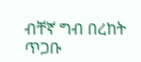ብቸኛ ግብ በረከት ጥጋቡ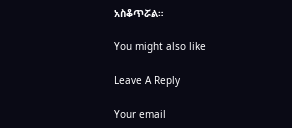አስቆጥሯል።

You might also like

Leave A Reply

Your email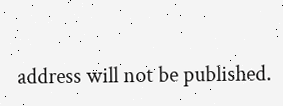address will not be published.